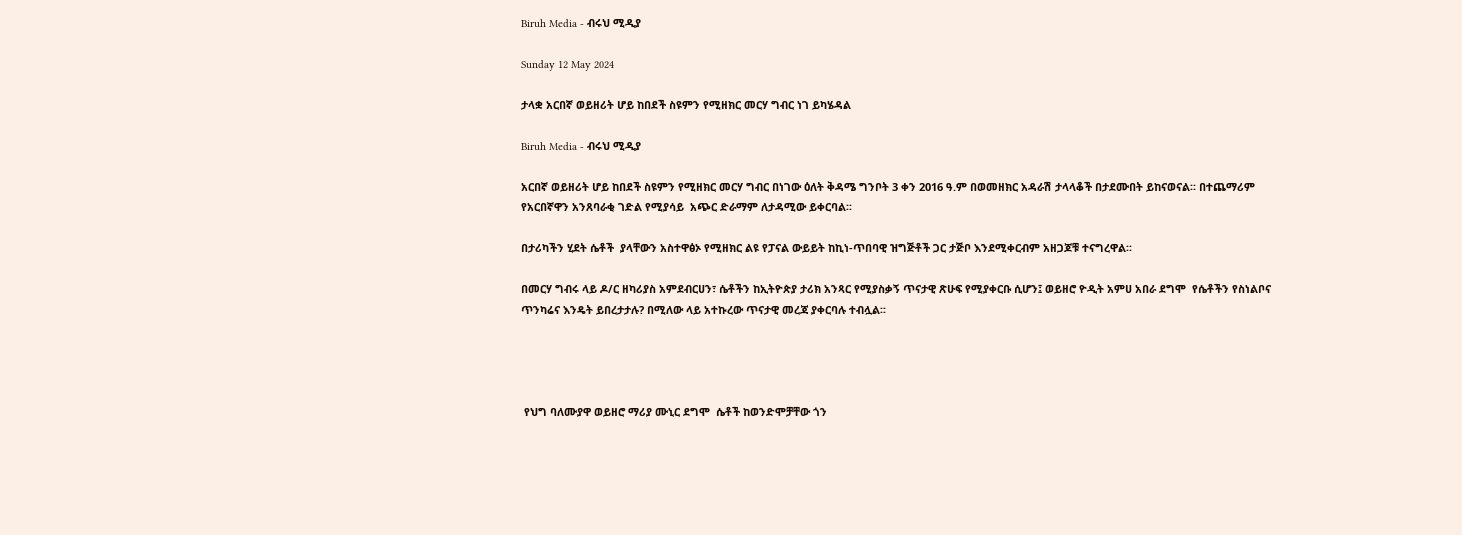Biruh Media - ብሩህ ሚዲያ

Sunday 12 May 2024

ታላቋ አርበኛ ወይዘሪት ሆይ ከበደች ስዩምን የሚዘክር መርሃ ግብር ነገ ይካሄዳል

Biruh Media - ብሩህ ሚዲያ

አርበኛ ወይዘሪት ሆይ ከበደች ስዩምን የሚዘክር መርሃ ግብር በነገው ዕለት ቅዳሜ ግንቦት 3 ቀን 2016 ዓ.ም በወመዘክር አዳራሽ ታላላቆች በታደሙበት ይከናወናል፡፡ በተጨማሪም የአርበኛዋን አንጸባራቂ ገድል የሚያሳይ  አጭር ድራማም ለታዳሚው ይቀርባል፡፡

በታሪካችን ሂደት ሴቶች  ያላቸውን አስተዋፅኦ የሚዘክር ልዩ የፓናል ውይይት ከኪነ-ጥበባዊ ዝግጅቶች ጋር ታጅቦ እንደሚቀርብም አዘጋጆቹ ተናግረዋል፡፡

በመርሃ ግብሩ ላይ ዶ/ር ዘካሪያስ አምደብርሀን፣ ሴቶችን ከኢትዮጵያ ታሪክ አንጻር የሚያስቃኝ ጥናታዊ ጽሁፍ የሚያቀርቡ ሲሆን፤ ወይዘሮ ዮዲት አምሀ አበራ ደግሞ  የሴቶችን የስነልቦና ጥንካሬና እንዴት ይበረታታሉ? በሚለው ላይ አተኩረው ጥናታዊ መረጃ ያቀርባሉ ተብሏል፡፡




 የህግ ባለሙያዋ ወይዘሮ ማሪያ ሙኒር ደግሞ  ሴቶች ከወንድሞቻቸው ጎን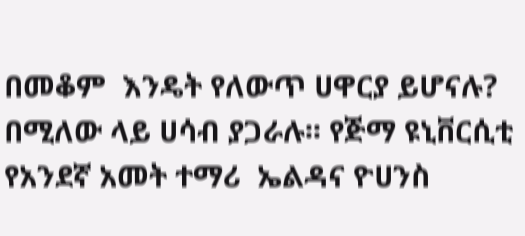በመቆም  እንዴት የለውጥ ሀዋርያ ይሆናሉ? በሚለው ላይ ሀሳብ ያጋራሉ፡፡ የጅማ ዩኒቨርሲቲ የአንደኛ አመት ተማሪ  ኤልዳና ዮሀንስ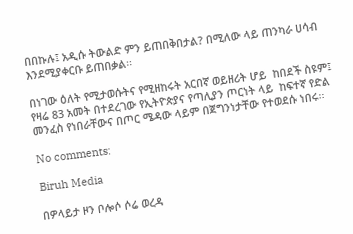በበኩሉ፤ አዲሱ ትውልድ ምን ይጠበቅበታል? በሚለው ላይ ጠንካራ ሀሳብ  እንደሚያቀርቡ ይጠበቃል፡፡

በነገው ዕለት የሚታወሱትና የሚዘከሩት አርበኛ ወይዘሪት ሆይ  ከበደች ስዩም፤ የዛሬ 83 አመት በተደረገው የኢትዮጵያና የጣሊያን ጦርነት ላይ  ከፍተኛ የድል መንፈስ የነበራቸውና በጦር ሜዳው ላይም በጀግንነታቸው የተወደሱ ነበሩ፡፡

No comments:

Biruh Media

በዎላይታ ዞን ቦሎሶ ሶሬ ወረዳ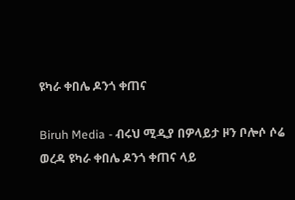ዩካራ ቀበሌ ዶንጎ ቀጠና

Biruh Media - ብሩህ ሚዲያ በዎላይታ ዞን ቦሎሶ ሶሬ ወረዳ ዩካራ ቀበሌ ዶንጎ ቀጠና ላይ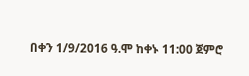በቀን 1/9/2016 ዓ.ሞ ከቀኑ 11:00 ጀምሮ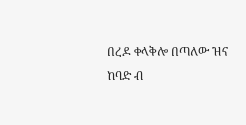በረዶ ቀላቅሎ በጣለው ዝና ከባድ ብ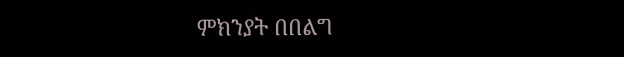ምክንያት በበልግ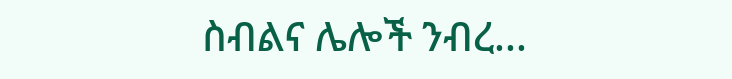ስብልና ሌሎች ንብረ...